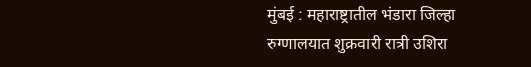मुंबई : महाराष्ट्रातील भंडारा जिल्हा रुग्णालयात शुक्रवारी रात्री उशिरा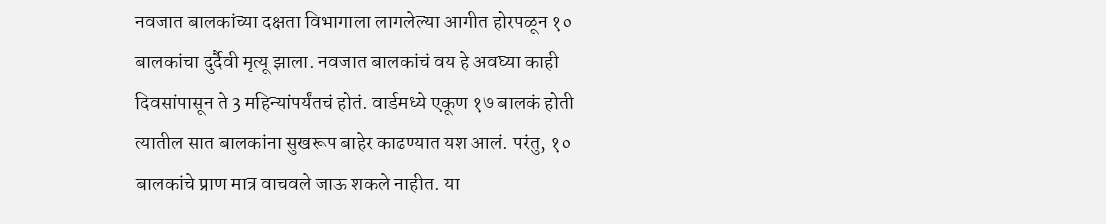नवजात बालकांच्या दक्षता विभागाला लागलेल्या आगीत होरपळून १० बालकांचा दुर्दैवी मृत्यू झाला. नवजात बालकांचं वय हे अवघ्या काही दिवसांपासून ते 3 महिन्यांपर्यंतचं होतं. वार्डमध्ये एकूण १७ बालकं होती त्यातील सात बालकांना सुखरूप बाहेर काढण्यात यश आलं. परंतु, १० बालकांचे प्राण मात्र वाचवले जाऊ शकले नाहीत. या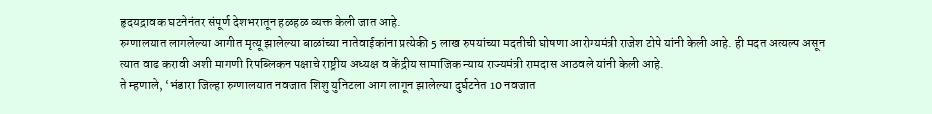हृदयद्रावक घटनेनंतर संपूर्ण देशभरातून हळहळ व्यक्त केली जात आहे.
रुग्णालयात लागलेल्या आगीत मृत्यू झालेल्या बाळांच्या नातेवाईकांना प्रत्येकी 5 लाख रुपयांच्या मदतीची घोषणा आरोग्यमंत्री राजेश टोपे यांनी केली आहे. ही मदत अत्यल्प असून त्यात वाढ करावी अशी मागणी रिपब्लिकन पक्षाचे राष्ट्रीय अध्यक्ष व केंद्रीय सामाजिक न्याय राज्यमंत्री रामदास आठवले यांनी केली आहे.
ते म्हणाले, ‘भंडारा जिल्हा रुग्णालयात नवजात शिशु युनिटला आग लागून झालेल्या दुर्घटनेत 10 नवजात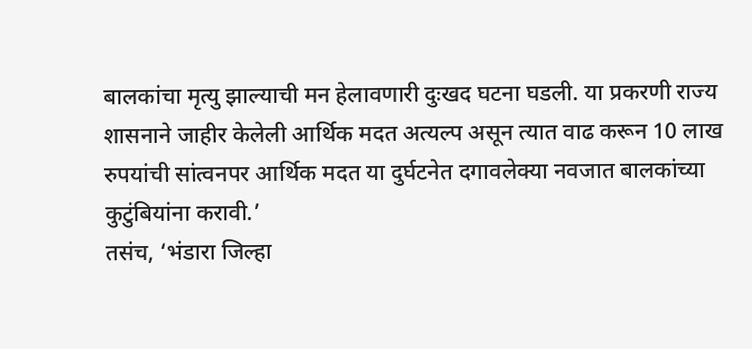बालकांचा मृत्यु झाल्याची मन हेलावणारी दुःखद घटना घडली. या प्रकरणी राज्य शासनाने जाहीर केलेली आर्थिक मदत अत्यल्प असून त्यात वाढ करून 10 लाख रुपयांची सांत्वनपर आर्थिक मदत या दुर्घटनेत दगावलेक्या नवजात बालकांच्या कुटुंबियांना करावी.’
तसंच, ‘भंडारा जिल्हा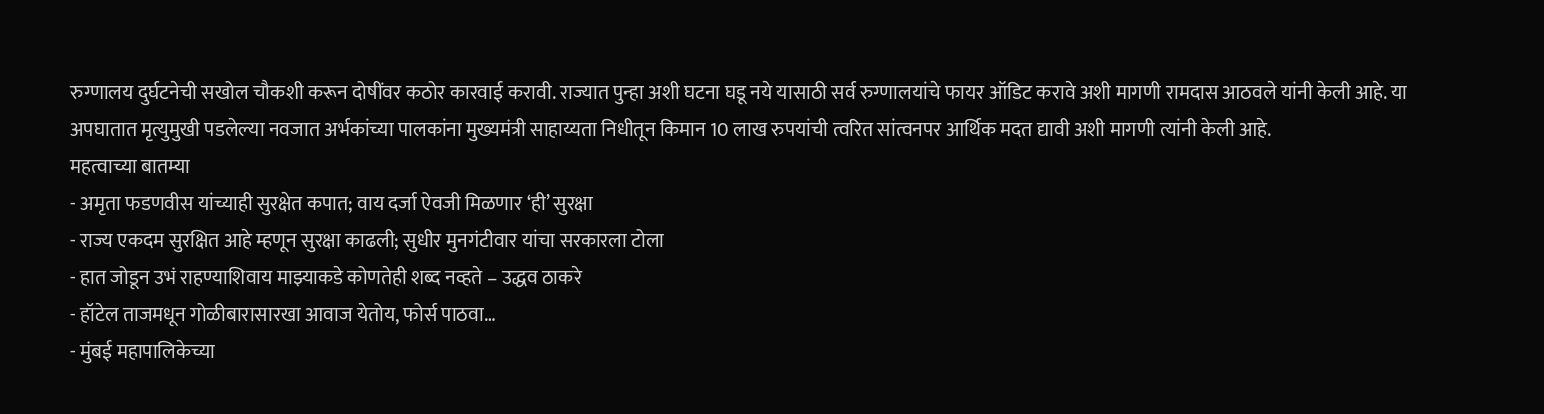रुग्णालय दुर्घटनेची सखोल चौकशी करून दोषींवर कठोर कारवाई करावी. राज्यात पुन्हा अशी घटना घडू नये यासाठी सर्व रुग्णालयांचे फायर ऑडिट करावे अशी मागणी रामदास आठवले यांनी केली आहे. या अपघातात मृत्युमुखी पडलेल्या नवजात अर्भकांच्या पालकांना मुख्यमंत्री साहाय्यता निधीतून किमान 10 लाख रुपयांची त्वरित सांत्वनपर आर्थिक मदत द्यावी अशी मागणी त्यांनी केली आहे.
महत्वाच्या बातम्या
- अमृता फडणवीस यांच्याही सुरक्षेत कपात; वाय दर्जा ऐवजी मिळणार ‘ही’ सुरक्षा
- राज्य एकदम सुरक्षित आहे म्हणून सुरक्षा काढली; सुधीर मुनगंटीवार यांचा सरकारला टोला
- हात जोडून उभं राहण्याशिवाय माझ्याकडे कोणतेही शब्द नव्हते – उद्धव ठाकरे
- हॉटेल ताजमधून गोळीबारासारखा आवाज येतोय, फोर्स पाठवा…
- मुंबई महापालिकेच्या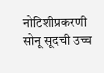नोटिशीप्रकरणी सोनू सूदची उच्च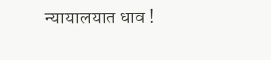न्यायालयात धाव !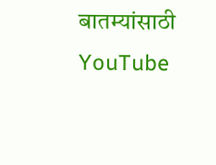बातम्यांसाठी YouTube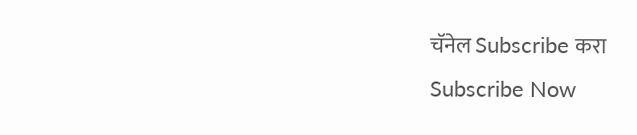चॅनेल Subscribe करा
Subscribe Now